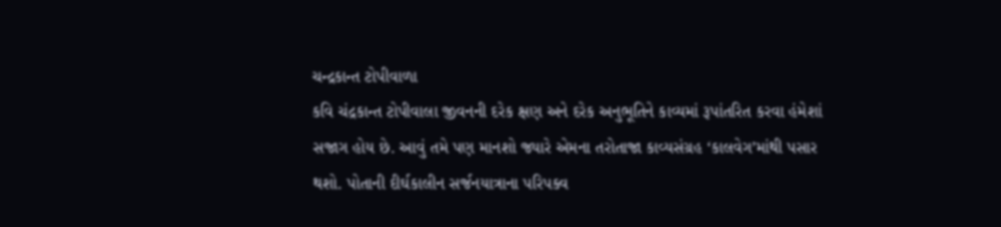ચન્દ્રકાન્ત ટોપીવાળા
કવિ ચંદ્રકાન્ત ટોપીવાલા જીવનની દરેક ક્ષણ અને દરેક અનુભૂતિને કાવ્યમાં રૂપાંતરિત કરવા હંમેશાં સજાગ હોય છે. આવું તમે પણ માનશો જ્યારે એમના તરોતાજા કાવ્યસંગ્રહ ‘કાલવેગ’માંથી પસાર થશો. પોતાની દીર્ઘકાલીન સર્જનયાત્રાના પરિપક્વ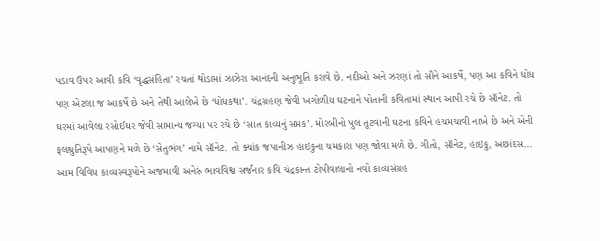પડાવ ઉપર આવી કવિ ‘વૃદ્ધસંહિતા’ રચતાં થોડામાં ઝાઝેરા આનંદની અનુભૂતિ કરાવે છે. નદીઓ અને ઝરણાં તો સૌને આકર્ષે, પણ આ કવિને ધોધ પણ એટલા જ આકર્ષે છે અને તેથી આલેખે છે ‘ધોધકથા’. ચંદ્રગ્રહણ જેવી ખગોળીય ઘટનાને પોતાની કવિતામાં સ્થાન આપી રચે છે સૉનેટ. તો ઘરમાં આવેલા રસોઈઘર જેવી સામાન્ય જગ્યા પર રચે છે ‘સાત કાવ્યનું સપ્તક’. મોરબીનો પુલ તૂટવાની ઘટના કવિને હચમચાવી નાખે છે અને એની ફલશ્રુતિરૂપે આપણને મળે છે ‘સેતુભંગ’ નામે સૉનેટ. તો ક્યાંક જપાનીઝ હાઇકુના ચમકારા પણ જોવા મળે છે. ગીતો, સૉનેટ, હાઇકુ, અછાંદસ...
આમ વિવિધ કાવ્યસ્વરૂપોને અજમાવી અનેરું ભાવવિશ્વ સર્જનાર કવિ ચંદ્રકાન્ત ટોપીવાલાનો નવો કાવ્યસંગ્રહ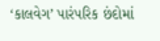‘કાલવેગ’ પારંપરિક છંદોમાં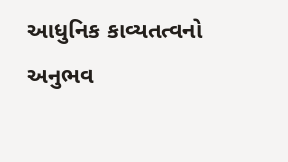આધુનિક કાવ્યતત્વનો અનુભવ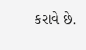કરાવે છે.